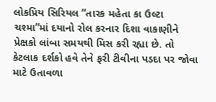લોકપ્રિય સિરિયલ “તારક મહેતા કા ઉલ્ટા ચશ્મા”માં દયાનો રોલ કરનાર દિશા વાકાણીને પ્રેક્ષકો લાંબા સમયથી મિસ કરી રહ્યા છે. તો કેટલાક દર્શકો હવે તેને ફરી ટીવીના પડદા પર જોવા માટે ઉતાવળા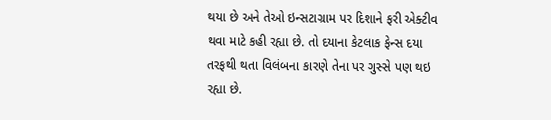થયા છે અને તેઓ ઇન્સટાગ્રામ પર દિશાને ફરી એક્ટીવ થવા માટે કહી રહ્યા છે. તો દયાના કેટલાક ફેન્સ દયા તરફથી થતા વિલંબના કારણે તેના પર ગુસ્સે પણ થઇ રહ્યા છે.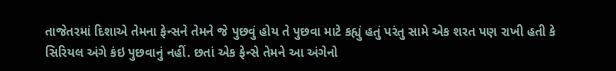તાજેતરમાં દિશાએ તેમના ફેન્સને તેમને જે પુછવું હોય તે પુછવા માટે કહ્યું હતું પરંતુ સામે એક શરત પણ રાખી હતી કે સિરિયલ અંગે કંઇ પુછવાનું નહીં. છતાં એક ફેન્સે તેમને આ અંગેનો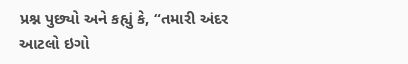પ્રશ્ન પુછ્યો અને કહ્યું કે, “તમારી અંદર આટલો ઇગો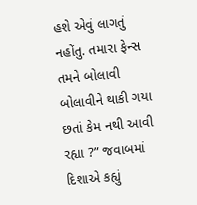હશે એવું લાગતું નહોંતુ. તમારા ફેન્સ તમને બોલાવી બોલાવીને થાકી ગયા છતાં કેમ નથી આવી રહ્યા ?” જવાબમાં દિશાએ કહ્યું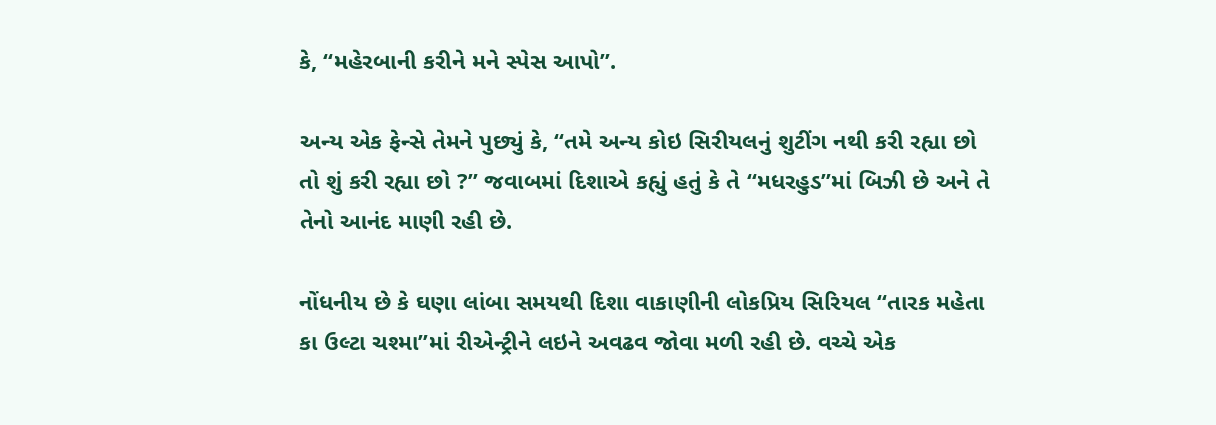કે, “મહેરબાની કરીને મને સ્પેસ આપો”.

અન્ય એક ફેન્સે તેમને પુછ્યું કે, “તમે અન્ય કોઇ સિરીયલનું શુટીંગ નથી કરી રહ્યા છો તો શું કરી રહ્યા છો ?” જવાબમાં દિશાએ કહ્યું હતું કે તે “મધરહુડ”માં બિઝી છે અને તે તેનો આનંદ માણી રહી છે.

નોંધનીય છે કે ઘણા લાંબા સમયથી દિશા વાકાણીની લોકપ્રિય સિરિયલ “તારક મહેતા કા ઉલ્ટા ચશ્મા”માં રીએન્ટ્રીને લઇને અવઢવ જોવા મળી રહી છે. વચ્ચે એક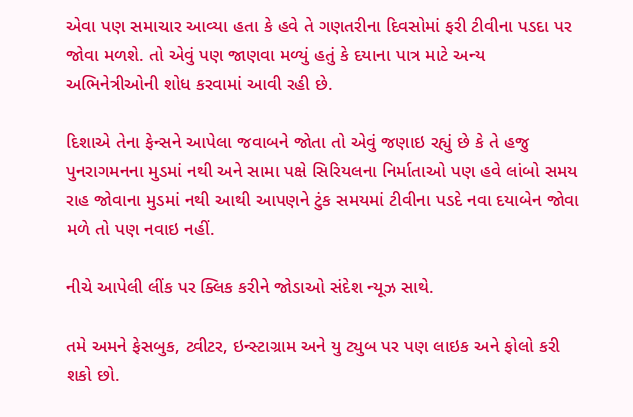એવા પણ સમાચાર આવ્યા હતા કે હવે તે ગણતરીના દિવસોમાં ફરી ટીવીના પડદા પર જોવા મળશે. તો એવું પણ જાણવા મળ્યું હતું કે દયાના પાત્ર માટે અન્ય અભિનેત્રીઓની શોધ કરવામાં આવી રહી છે.

દિશાએ તેના ફેન્સને આપેલા જવાબને જોતા તો એવું જણાઇ રહ્યું છે કે તે હજુ પુનરાગમનના મુડમાં નથી અને સામા પક્ષે સિરિયલના નિર્માતાઓ પણ હવે લાંબો સમય રાહ જોવાના મુડમાં નથી આથી આપણને ટુંક સમયમાં ટીવીના પડદે નવા દયાબેન જોવા મળે તો પણ નવાઇ નહીં.

નીચે આપેલી લીંક પર ક્લિક કરીને જોડાઓ સંદેશ ન્યૂઝ સાથે.

તમે અમને ફેસબુક, ટ્વીટર, ઇન્સ્ટાગ્રામ અને યુ ટ્યુબ પર પણ લાઇક અને ફોલો કરી શકો છો.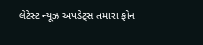લેટેસ્ટ ન્યૂઝ અપડેટ્સ તમારા ફોન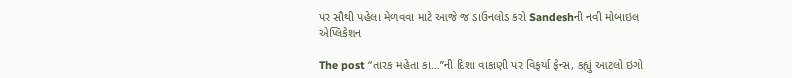પર સૌથી પહેલા મેળવવા માટે આજે જ ડાઉનલોડ કરો Sandeshની નવી મોબાઇલ એપ્લિકેશન

The post “તારક મહેતા કા…”ની દિશા વાકાણી પર વિફર્યા ફેન્સ, કહ્યું આટલો ઇગો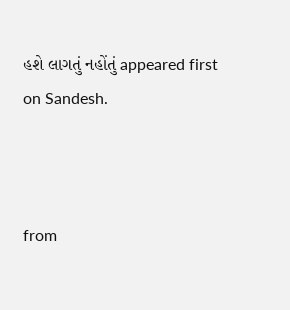હશે લાગતું નહોંતું appeared first on Sandesh.



from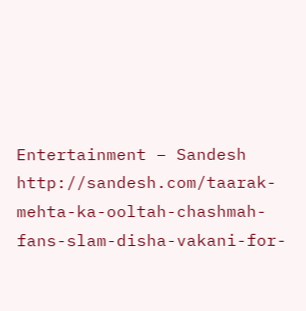Entertainment – Sandesh http://sandesh.com/taarak-mehta-ka-ooltah-chashmah-fans-slam-disha-vakani-for-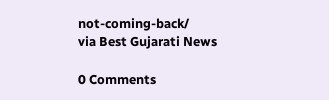not-coming-back/
via Best Gujarati News

0 Comments